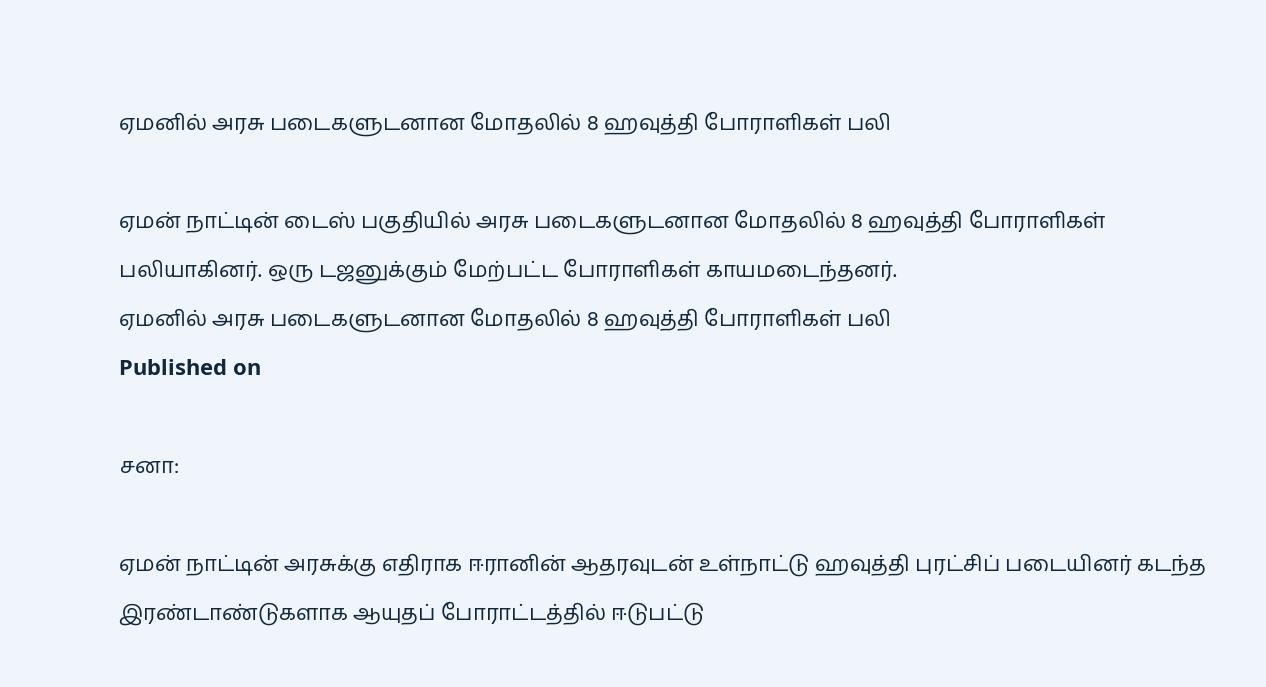ஏமனில் அரசு படைகளுடனான மோதலில் 8 ஹவுத்தி போராளிகள் பலி

ஏமன் நாட்டின் டைஸ் பகுதியில் அரசு படைகளுடனான மோதலில் 8 ஹவுத்தி போராளிகள் பலியாகினர். ஒரு டஜனுக்கும் மேற்பட்ட போராளிகள் காயமடைந்தனர்.
ஏமனில் அரசு படைகளுடனான மோதலில் 8 ஹவுத்தி போராளிகள் பலி
Published on

சனா:

ஏமன் நாட்டின் அரசுக்கு எதிராக ஈரானின் ஆதரவுடன் உள்நாட்டு ஹவுத்தி புரட்சிப் படையினர் கடந்த இரண்டாண்டுகளாக ஆயுதப் போராட்டத்தில் ஈடுபட்டு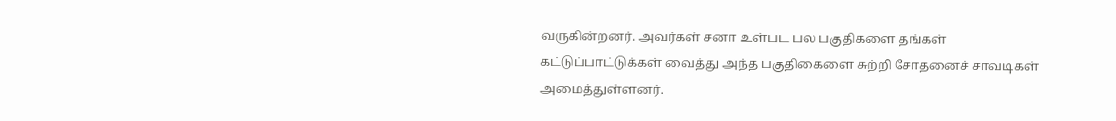வருகின்றனர். அவர்கள் சனா உள்பட பல பகுதிகளை தங்கள் கட்டுப்பாட்டுக்கள் வைத்து அந்த பகுதிகைளை சுற்றி சோதனைச் சாவடிகள் அமைத்துள்ளனர்.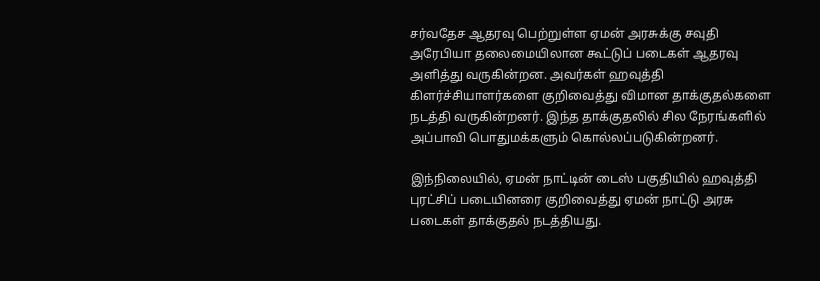சர்வதேச ஆதரவு பெற்றுள்ள ஏமன் அரசுக்கு சவுதி அரேபியா தலைமையிலான கூட்டுப் படைகள் ஆதரவு அளித்து வருகின்றன. அவர்கள் ஹவுத்தி கிளர்ச்சியாளர்களை குறிவைத்து விமான தாக்குதல்களை நடத்தி வருகின்றனர். இந்த தாக்குதலில் சில நேரங்களில் அப்பாவி பொதுமக்களும் கொல்லப்படுகின்றனர்.

இந்நிலையில், ஏமன் நாட்டின் டைஸ் பகுதியில் ஹவுத்தி புரட்சிப் படையினரை குறிவைத்து ஏமன் நாட்டு அரசு படைகள் தாக்குதல் நடத்தியது.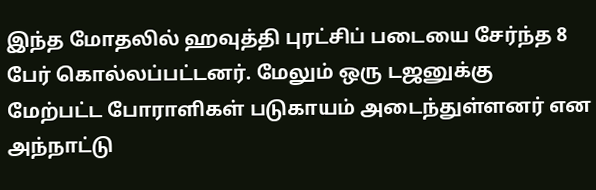இந்த மோதலில் ஹவுத்தி புரட்சிப் படையை சேர்ந்த 8 பேர் கொல்லப்பட்டனர். மேலும் ஒரு டஜனுக்கு மேற்பட்ட போராளிகள் படுகாயம் அடைந்துள்ளனர் என அந்நாட்டு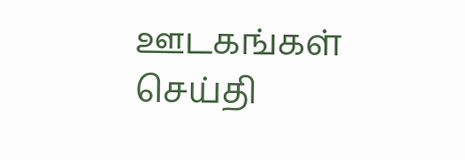ஊடகங்கள் செய்தி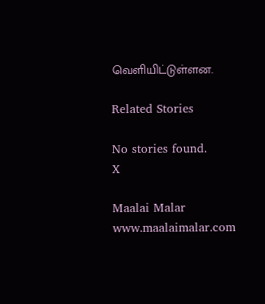வெளியிட்டுள்ளன.

Related Stories

No stories found.
X

Maalai Malar
www.maalaimalar.com